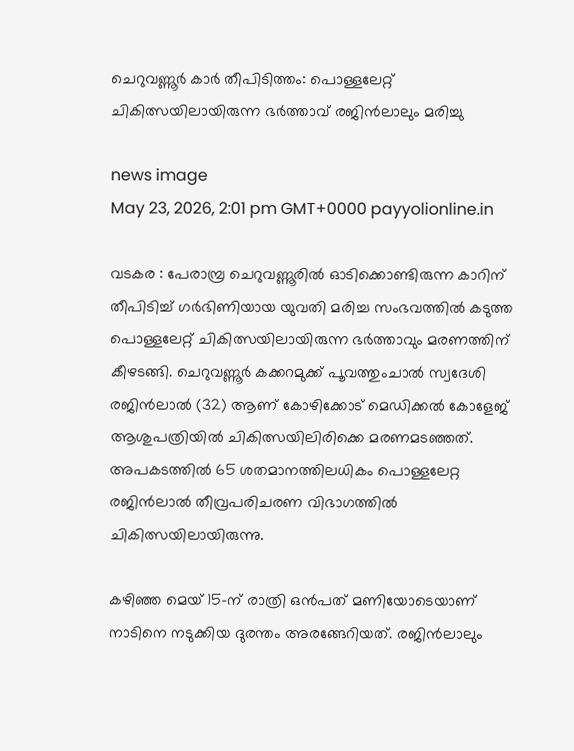ചെറുവണ്ണൂർ കാർ തീപിടിത്തം: പൊള്ളലേറ്റ് ചികിത്സയിലായിരുന്ന ഭർത്താവ് രജിൻലാലും മരിച്ചു

news image
May 23, 2026, 2:01 pm GMT+0000 payyolionline.in

വടകര : പേരാമ്പ്ര ചെറുവണ്ണൂരിൽ ഓടിക്കൊണ്ടിരുന്ന കാറിന് തീപിടിച്ച് ഗർഭിണിയായ യുവതി മരിച്ച സംഭവത്തിൽ കടുത്ത പൊള്ളലേറ്റ് ചികിത്സയിലായിരുന്ന ഭർത്താവും മരണത്തിന് കീഴടങ്ങി. ചെറുവണ്ണൂർ കക്കറമുക്ക് പൂവത്തുംചാൽ സ്വദേശി രജിൻലാൽ (32) ആണ് കോഴിക്കോട് മെഡിക്കൽ കോളേജ് ആശുപത്രിയിൽ ചികിത്സയിലിരിക്കെ മരണമടഞ്ഞത്. അപകടത്തിൽ 65 ശതമാനത്തിലധികം പൊള്ളലേറ്റ രജിൻലാൽ തീവ്രപരിചരണ വിഭാഗത്തിൽ ചികിത്സയിലായിരുന്നു.

കഴിഞ്ഞ മെയ് 15-ന് രാത്രി ഒൻപത് മണിയോടെയാണ് നാടിനെ നടുക്കിയ ദുരന്തം അരങ്ങേറിയത്. രജിൻലാലും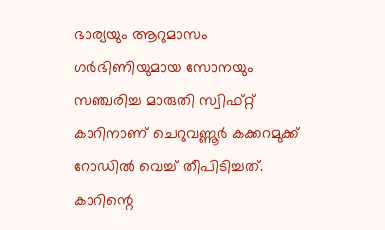ഭാര്യയും ആറുമാസം ഗർഭിണിയുമായ സോനയും സഞ്ചരിച്ച മാരുതി സ്വിഫ്റ്റ് കാറിനാണ് ചെറുവണ്ണൂർ കക്കറമുക്ക് റോഡിൽ വെച്ച് തീപിടിച്ചത്. കാറിന്റെ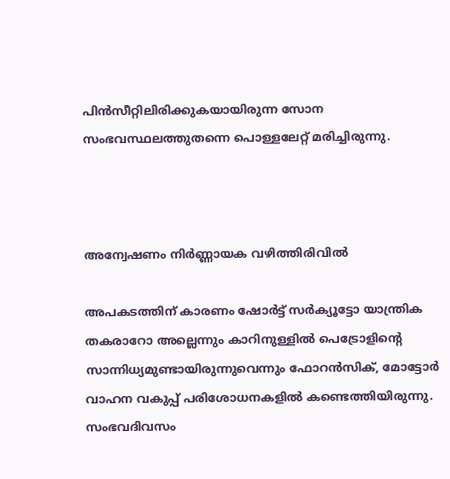പിൻസീറ്റിലിരിക്കുകയായിരുന്ന സോന സംഭവസ്ഥലത്തുതന്നെ പൊള്ളലേറ്റ് മരിച്ചിരുന്നു.



അന്വേഷണം നിർണ്ണായക വഴിത്തിരിവിൽ

അപകടത്തിന് കാരണം ഷോർട്ട് സർക്യൂട്ടോ യാന്ത്രിക തകരാറോ അല്ലെന്നും കാറിനുള്ളിൽ പെട്രോളിന്റെ സാന്നിധ്യമുണ്ടായിരുന്നുവെന്നും ഫോറൻസിക്, മോട്ടോർ വാഹന വകുപ്പ് പരിശോധനകളിൽ കണ്ടെത്തിയിരുന്നു. സംഭവദിവസം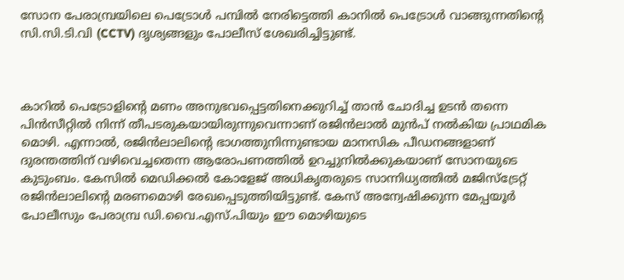സോന പേരാമ്പ്രയിലെ പെട്രോൾ പമ്പിൽ നേരിട്ടെത്തി കാനിൽ പെട്രോൾ വാങ്ങുന്നതിന്റെ സി.സി.ടി.വി (CCTV) ദൃശ്യങ്ങളും പോലീസ് ശേഖരിച്ചിട്ടുണ്ട്.



കാറിൽ പെട്രോളിന്റെ മണം അനുഭവപ്പെട്ടതിനെക്കുറിച്ച് താൻ ചോദിച്ച ഉടൻ തന്നെ പിൻസീറ്റിൽ നിന്ന് തീപടരുകയായിരുന്നുവെന്നാണ് രജിൻലാൽ മുൻപ് നൽകിയ പ്രാഥമിക മൊഴി. എന്നാൽ, രജിൻലാലിന്റെ ഭാഗത്തുനിന്നുണ്ടായ മാനസിക പീഡനങ്ങളാണ് ദുരന്തത്തിന് വഴിവെച്ചതെന്ന ആരോപണത്തിൽ ഉറച്ചുനിൽക്കുകയാണ് സോനയുടെ കുടുംബം. കേസിൽ മെഡിക്കൽ കോളേജ് അധികൃതരുടെ സാന്നിധ്യത്തിൽ മജിസ്ട്രേറ്റ് രജിൻലാലിന്റെ മരണമൊഴി രേഖപ്പെടുത്തിയിട്ടുണ്ട്. കേസ് അന്വേഷിക്കുന്ന മേപ്പയൂർ പോലീസും പേരാമ്പ്ര ഡി.വൈ.എസ്.പിയും ഈ മൊഴിയുടെ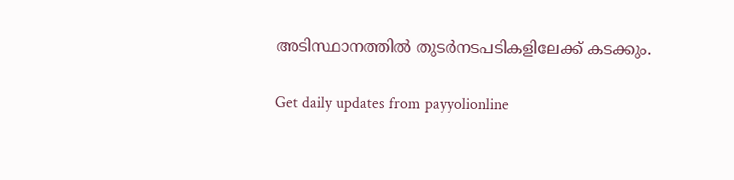അടിസ്ഥാനത്തിൽ തുടർനടപടികളിലേക്ക് കടക്കും.

Get daily updates from payyolionline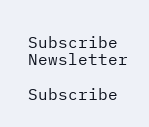Subscribe Newsletter

Subscribe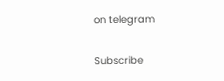on telegram

Subscribe